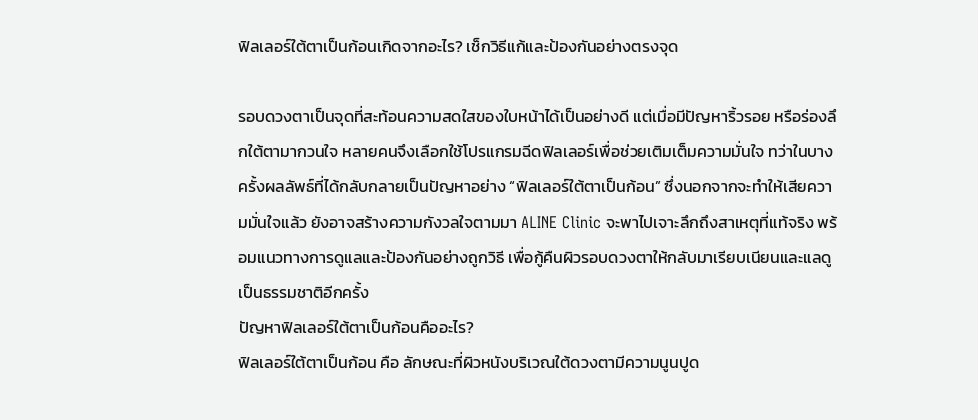ฟิลเลอร์ใต้ตาเป็นก้อนเกิดจากอะไร? เช็กวิธีแก้และป้องกันอย่างตรงจุด

รอบดวงตาเป็นจุดที่สะท้อนความสดใสของใบหน้าได้เป็นอย่างดี แต่เมื่อมีปัญหาริ้วรอย หรือร่องลึกใต้ตามากวนใจ หลายคนจึงเลือกใช้โปรแกรมฉีดฟิลเลอร์เพื่อช่วยเติมเต็มความมั่นใจ ทว่าในบางครั้งผลลัพธ์ที่ได้กลับกลายเป็นปัญหาอย่าง “ฟิลเลอร์ใต้ตาเป็นก้อน” ซึ่งนอกจากจะทำให้เสียความมั่นใจแล้ว ยังอาจสร้างความกังวลใจตามมา ALINE Clinic จะพาไปเจาะลึกถึงสาเหตุที่แท้จริง พร้อมแนวทางการดูแลและป้องกันอย่างถูกวิธี เพื่อกู้คืนผิวรอบดวงตาให้กลับมาเรียบเนียนและแลดูเป็นธรรมชาติอีกครั้ง
ปัญหาฟิลเลอร์ใต้ตาเป็นก้อนคืออะไร?
ฟิลเลอร์ใต้ตาเป็นก้อน คือ ลักษณะที่ผิวหนังบริเวณใต้ดวงตามีความนูนปูด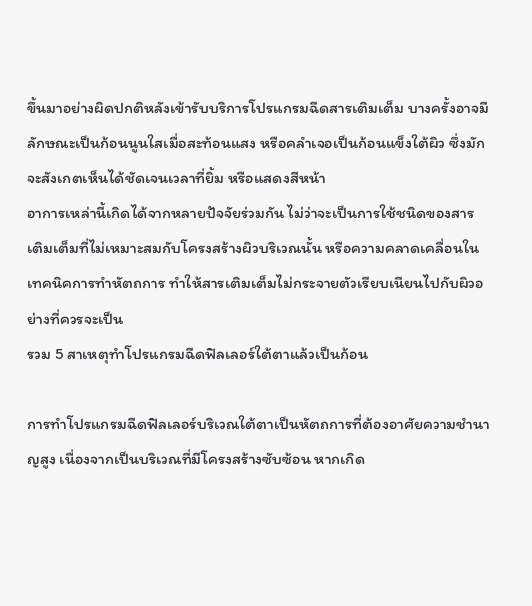ขึ้นมาอย่างผิดปกติหลังเข้ารับบริการโปรแกรมฉีดสารเติมเต็ม บางครั้งอาจมีลักษณะเป็นก้อนนูนใสเมื่อสะท้อนแสง หรือคลำเจอเป็นก้อนแข็งใต้ผิว ซึ่งมักจะสังเกตเห็นได้ชัดเจนเวลาที่ยิ้ม หรือแสดงสีหน้า
อาการเหล่านี้เกิดได้จากหลายปัจจัยร่วมกัน ไม่ว่าจะเป็นการใช้ชนิดของสารเติมเต็มที่ไม่เหมาะสมกับโครงสร้างผิวบริเวณนั้น หรือความคลาดเคลื่อนในเทคนิคการทำหัตถการ ทำให้สารเติมเต็มไม่กระจายตัวเรียบเนียนไปกับผิวอย่างที่ควรจะเป็น
รวม 5 สาเหตุทำโปรแกรมฉีดฟิลเลอร์ใต้ตาแล้วเป็นก้อน

การทำโปรแกรมฉีดฟิลเลอร์บริเวณใต้ตาเป็นหัตถการที่ต้องอาศัยความชำนาญสูง เนื่องจากเป็นบริเวณที่มีโครงสร้างซับซ้อน หากเกิด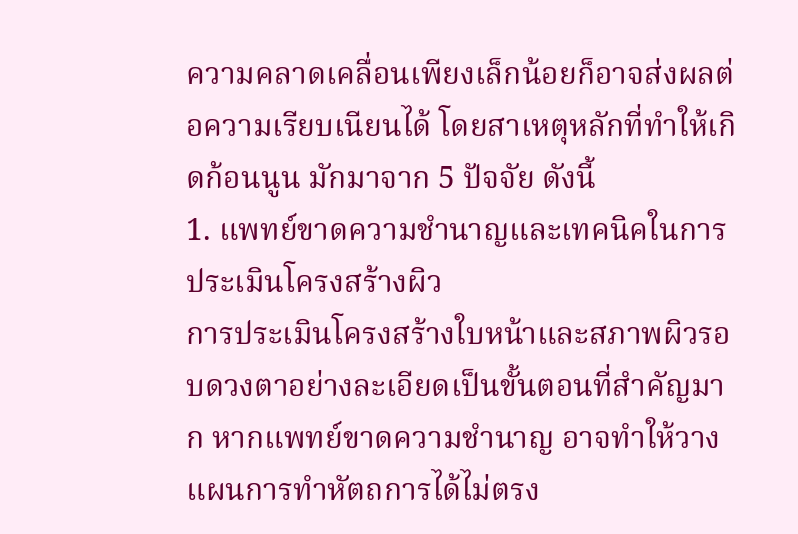ความคลาดเคลื่อนเพียงเล็กน้อยก็อาจส่งผลต่อความเรียบเนียนได้ โดยสาเหตุหลักที่ทำให้เกิดก้อนนูน มักมาจาก 5 ปัจจัย ดังนี้
1. แพทย์ขาดความชำนาญและเทคนิคในการประเมินโครงสร้างผิว
การประเมินโครงสร้างใบหน้าและสภาพผิวรอบดวงตาอย่างละเอียดเป็นขั้นตอนที่สำคัญมาก หากแพทย์ขาดความชำนาญ อาจทำให้วางแผนการทำหัตถการได้ไม่ตรง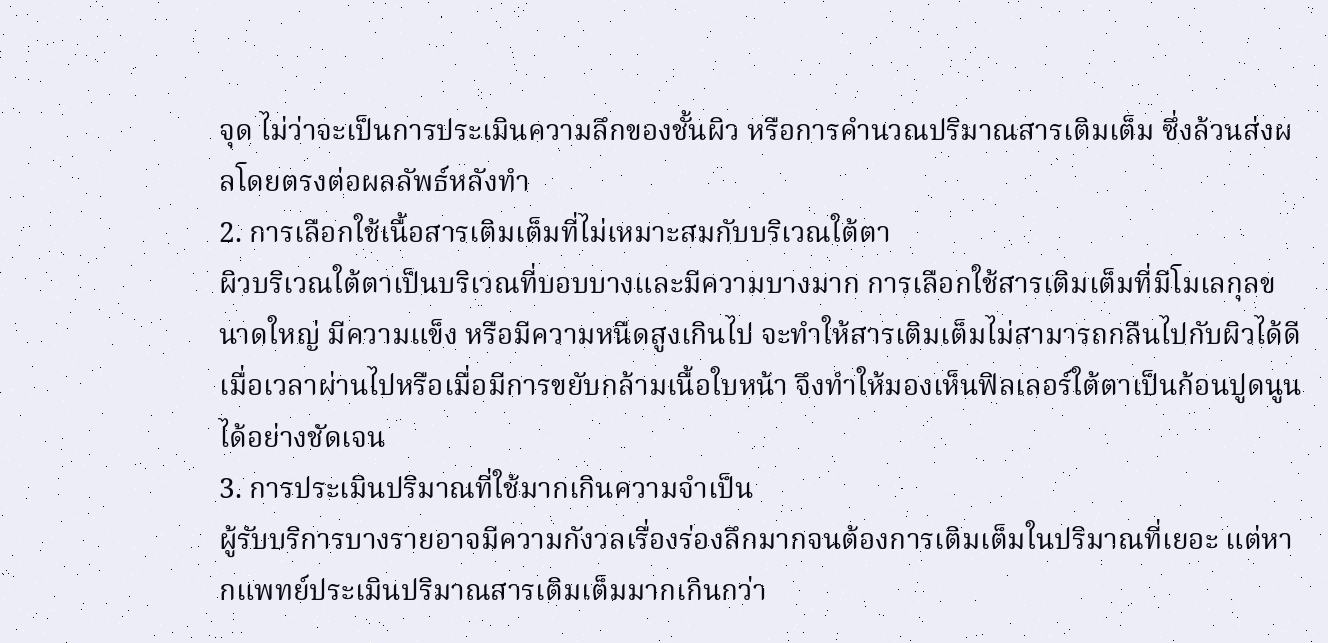จุด ไม่ว่าจะเป็นการประเมินความลึกของชั้นผิว หรือการคำนวณปริมาณสารเติมเต็ม ซึ่งล้วนส่งผลโดยตรงต่อผลลัพธ์หลังทำ
2. การเลือกใช้เนื้อสารเติมเต็มที่ไม่เหมาะสมกับบริเวณใต้ตา
ผิวบริเวณใต้ตาเป็นบริเวณที่บอบบางและมีความบางมาก การเลือกใช้สารเติมเต็มที่มีโมเลกุลขนาดใหญ่ มีความแข็ง หรือมีความหนืดสูงเกินไป จะทำให้สารเติมเต็มไม่สามารถกลืนไปกับผิวได้ดี เมื่อเวลาผ่านไปหรือเมื่อมีการขยับกล้ามเนื้อใบหน้า จึงทำให้มองเห็นฟิลเลอร์ใต้ตาเป็นก้อนปูดนูนได้อย่างชัดเจน
3. การประเมินปริมาณที่ใช้มากเกินความจำเป็น
ผู้รับบริการบางรายอาจมีความกังวลเรื่องร่องลึกมากจนต้องการเติมเต็มในปริมาณที่เยอะ แต่หากแพทย์ประเมินปริมาณสารเติมเต็มมากเกินกว่า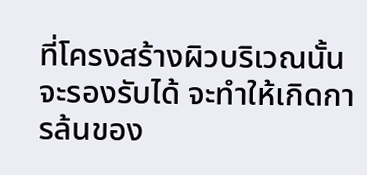ที่โครงสร้างผิวบริเวณนั้นจะรองรับได้ จะทำให้เกิดการล้นของ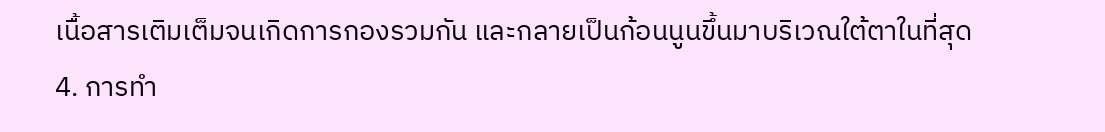เนื้อสารเติมเต็มจนเกิดการกองรวมกัน และกลายเป็นก้อนนูนขึ้นมาบริเวณใต้ตาในที่สุด
4. การทำ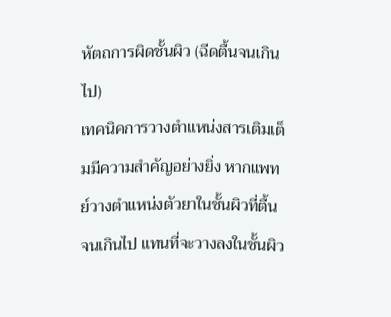หัตถการผิดชั้นผิว (ฉีดตื้นจนเกินไป)
เทคนิคการวางตำแหน่งสารเติมเต็มมีความสำคัญอย่างยิ่ง หากแพทย์วางตำแหน่งตัวยาในชั้นผิวที่ตื้นจนเกินไป แทนที่จะวางลงในชั้นผิว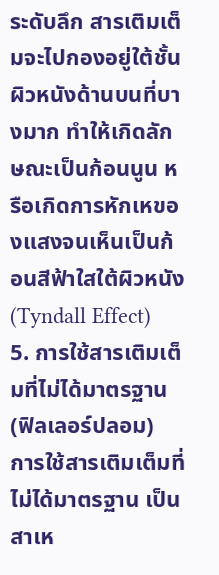ระดับลึก สารเติมเต็มจะไปกองอยู่ใต้ชั้นผิวหนังด้านบนที่บางมาก ทำให้เกิดลักษณะเป็นก้อนนูน หรือเกิดการหักเหของแสงจนเห็นเป็นก้อนสีฟ้าใสใต้ผิวหนัง (Tyndall Effect)
5. การใช้สารเติมเต็มที่ไม่ได้มาตรฐาน (ฟิลเลอร์ปลอม)
การใช้สารเติมเต็มที่ไม่ได้มาตรฐาน เป็นสาเห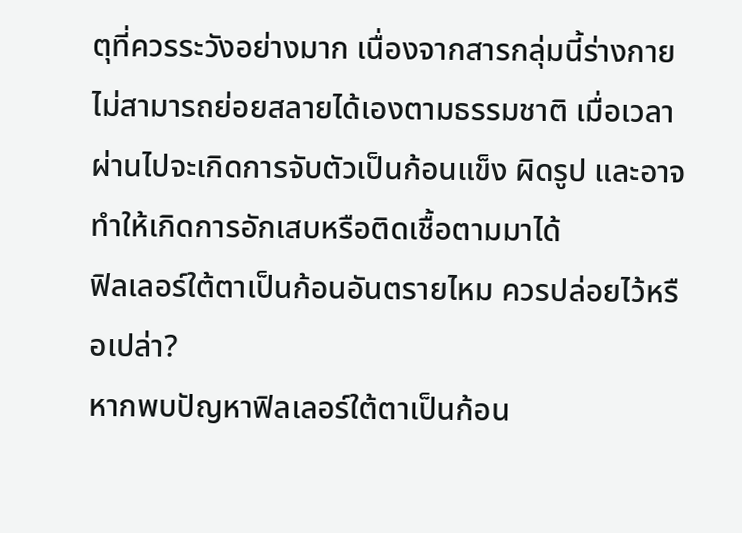ตุที่ควรระวังอย่างมาก เนื่องจากสารกลุ่มนี้ร่างกายไม่สามารถย่อยสลายได้เองตามธรรมชาติ เมื่อเวลาผ่านไปจะเกิดการจับตัวเป็นก้อนแข็ง ผิดรูป และอาจทำให้เกิดการอักเสบหรือติดเชื้อตามมาได้
ฟิลเลอร์ใต้ตาเป็นก้อนอันตรายไหม ควรปล่อยไว้หรือเปล่า?
หากพบปัญหาฟิลเลอร์ใต้ตาเป็นก้อน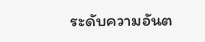ระดับความอันต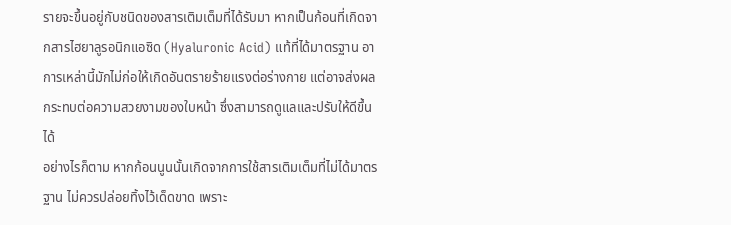รายจะขึ้นอยู่กับชนิดของสารเติมเต็มที่ได้รับมา หากเป็นก้อนที่เกิดจากสารไฮยาลูรอนิกแอซิด (Hyaluronic Acid) แท้ที่ได้มาตรฐาน อาการเหล่านี้มักไม่ก่อให้เกิดอันตรายร้ายแรงต่อร่างกาย แต่อาจส่งผลกระทบต่อความสวยงามของใบหน้า ซึ่งสามารถดูแลและปรับให้ดีขึ้นได้
อย่างไรก็ตาม หากก้อนนูนนั้นเกิดจากการใช้สารเติมเต็มที่ไม่ได้มาตรฐาน ไม่ควรปล่อยทิ้งไว้เด็ดขาด เพราะ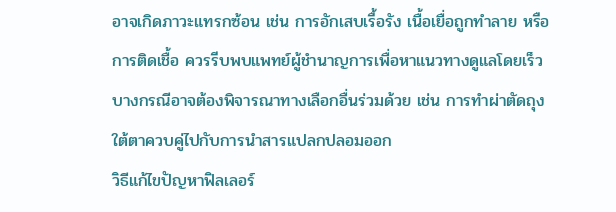อาจเกิดภาวะแทรกซ้อน เช่น การอักเสบเรื้อรัง เนื้อเยื่อถูกทำลาย หรือการติดเชื้อ ควรรีบพบแพทย์ผู้ชำนาญการเพื่อหาแนวทางดูแลโดยเร็ว บางกรณีอาจต้องพิจารณาทางเลือกอื่นร่วมด้วย เช่น การทำผ่าตัดถุงใต้ตาควบคู่ไปกับการนำสารแปลกปลอมออก
วิธีแก้ไขปัญหาฟิลเลอร์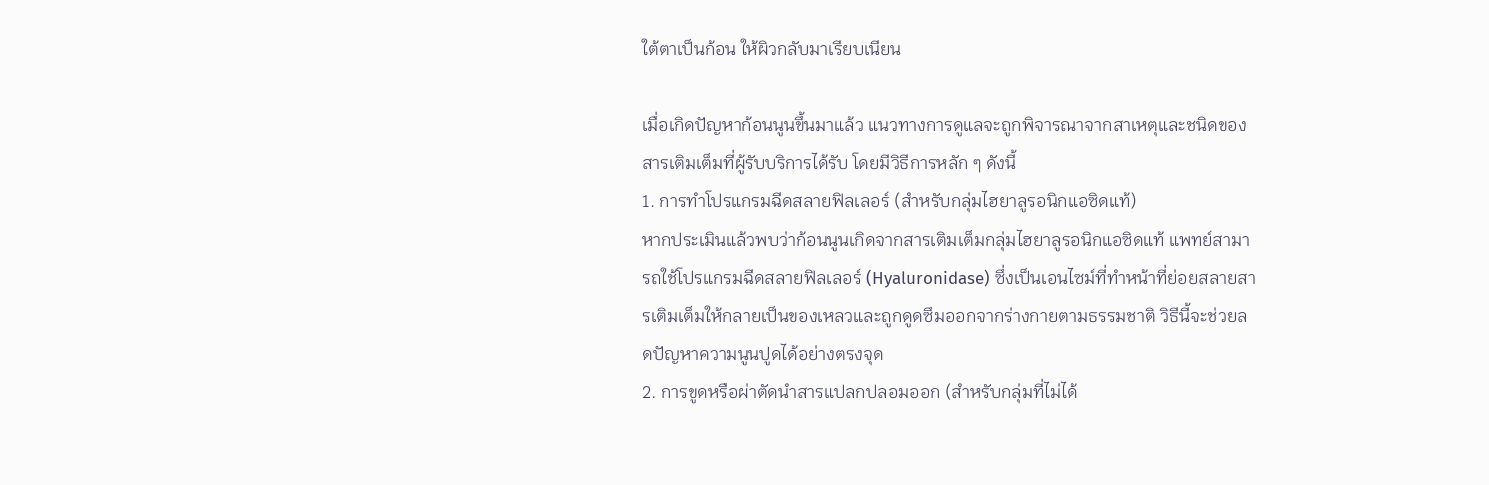ใต้ตาเป็นก้อน ให้ผิวกลับมาเรียบเนียน

เมื่อเกิดปัญหาก้อนนูนขึ้นมาแล้ว แนวทางการดูแลจะถูกพิจารณาจากสาเหตุและชนิดของสารเติมเต็มที่ผู้รับบริการได้รับ โดยมีวิธีการหลัก ๆ ดังนี้
1. การทำโปรแกรมฉีดสลายฟิลเลอร์ (สำหรับกลุ่มไฮยาลูรอนิกแอซิดแท้)
หากประเมินแล้วพบว่าก้อนนูนเกิดจากสารเติมเต็มกลุ่มไฮยาลูรอนิกแอซิดแท้ แพทย์สามารถใช้โปรแกรมฉีดสลายฟิลเลอร์ (Hyaluronidase) ซึ่งเป็นเอนไซม์ที่ทำหน้าที่ย่อยสลายสารเติมเต็มให้กลายเป็นของเหลวและถูกดูดซึมออกจากร่างกายตามธรรมชาติ วิธีนี้จะช่วยลดปัญหาความนูนปูดได้อย่างตรงจุด
2. การขูดหรือผ่าตัดนำสารแปลกปลอมออก (สำหรับกลุ่มที่ไม่ได้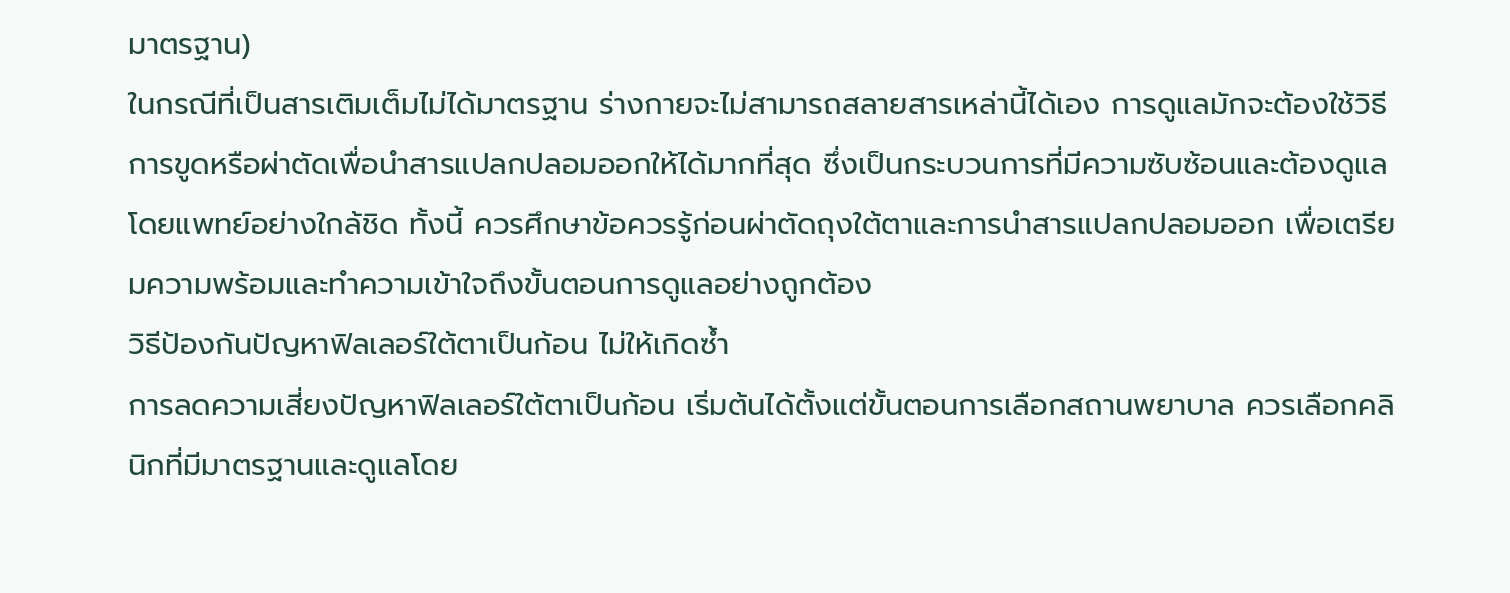มาตรฐาน)
ในกรณีที่เป็นสารเติมเต็มไม่ได้มาตรฐาน ร่างกายจะไม่สามารถสลายสารเหล่านี้ได้เอง การดูแลมักจะต้องใช้วิธีการขูดหรือผ่าตัดเพื่อนำสารแปลกปลอมออกให้ได้มากที่สุด ซึ่งเป็นกระบวนการที่มีความซับซ้อนและต้องดูแลโดยแพทย์อย่างใกล้ชิด ทั้งนี้ ควรศึกษาข้อควรรู้ก่อนผ่าตัดถุงใต้ตาและการนำสารแปลกปลอมออก เพื่อเตรียมความพร้อมและทำความเข้าใจถึงขั้นตอนการดูแลอย่างถูกต้อง
วิธีป้องกันปัญหาฟิลเลอร์ใต้ตาเป็นก้อน ไม่ให้เกิดซ้ำ
การลดความเสี่ยงปัญหาฟิลเลอร์ใต้ตาเป็นก้อน เริ่มต้นได้ตั้งแต่ขั้นตอนการเลือกสถานพยาบาล ควรเลือกคลินิกที่มีมาตรฐานและดูแลโดย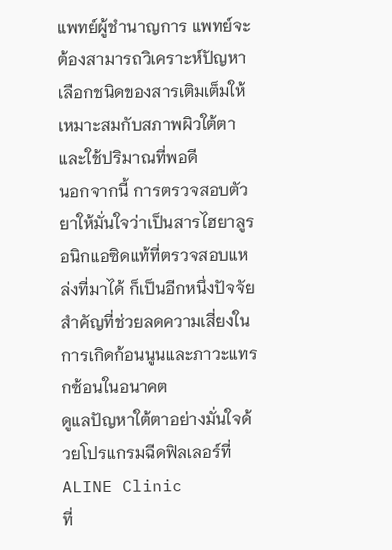แพทย์ผู้ชำนาญการ แพทย์จะต้องสามารถวิเคราะห์ปัญหา เลือกชนิดของสารเติมเต็มให้เหมาะสมกับสภาพผิวใต้ตา และใช้ปริมาณที่พอดี
นอกจากนี้ การตรวจสอบตัวยาให้มั่นใจว่าเป็นสารไฮยาลูรอนิกแอซิดแท้ที่ตรวจสอบแหล่งที่มาได้ ก็เป็นอีกหนึ่งปัจจัยสำคัญที่ช่วยลดความเสี่ยงในการเกิดก้อนนูนและภาวะแทรกซ้อนในอนาคต
ดูแลปัญหาใต้ตาอย่างมั่นใจด้วยโปรแกรมฉีดฟิลเลอร์ที่ ALINE Clinic
ที่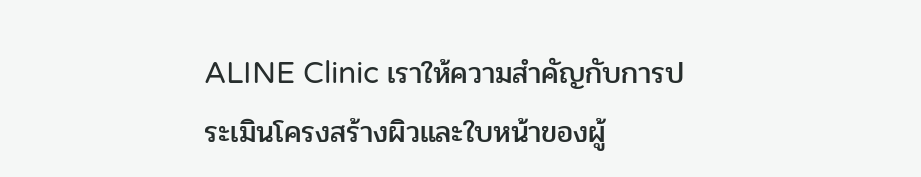ALINE Clinic เราให้ความสำคัญกับการประเมินโครงสร้างผิวและใบหน้าของผู้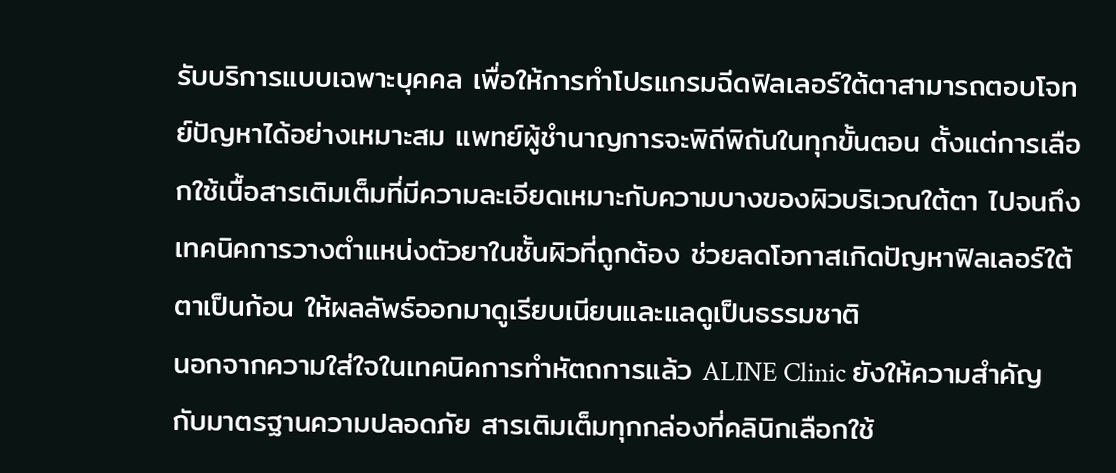รับบริการแบบเฉพาะบุคคล เพื่อให้การทำโปรแกรมฉีดฟิลเลอร์ใต้ตาสามารถตอบโจทย์ปัญหาได้อย่างเหมาะสม แพทย์ผู้ชำนาญการจะพิถีพิถันในทุกขั้นตอน ตั้งแต่การเลือกใช้เนื้อสารเติมเต็มที่มีความละเอียดเหมาะกับความบางของผิวบริเวณใต้ตา ไปจนถึงเทคนิคการวางตำแหน่งตัวยาในชั้นผิวที่ถูกต้อง ช่วยลดโอกาสเกิดปัญหาฟิลเลอร์ใต้ตาเป็นก้อน ให้ผลลัพธ์ออกมาดูเรียบเนียนและแลดูเป็นธรรมชาติ
นอกจากความใส่ใจในเทคนิคการทำหัตถการแล้ว ALINE Clinic ยังให้ความสำคัญกับมาตรฐานความปลอดภัย สารเติมเต็มทุกกล่องที่คลินิกเลือกใช้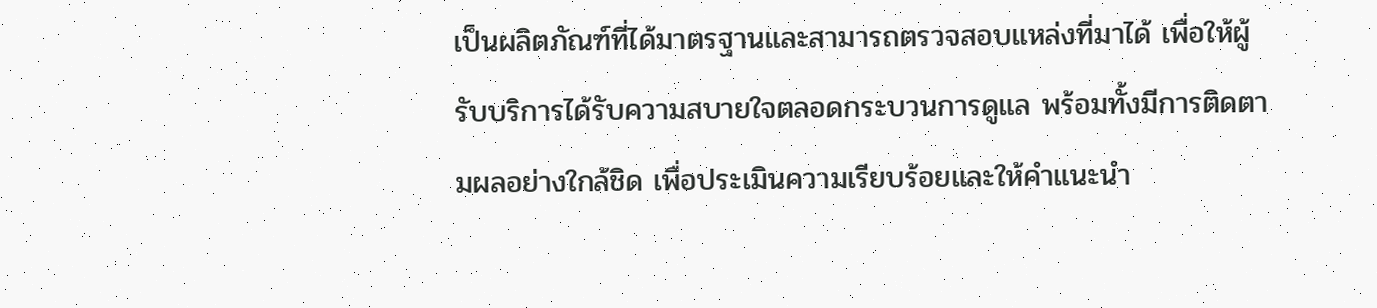เป็นผลิตภัณฑ์ที่ได้มาตรฐานและสามารถตรวจสอบแหล่งที่มาได้ เพื่อให้ผู้รับบริการได้รับความสบายใจตลอดกระบวนการดูแล พร้อมทั้งมีการติดตามผลอย่างใกล้ชิด เพื่อประเมินความเรียบร้อยและให้คำแนะนำ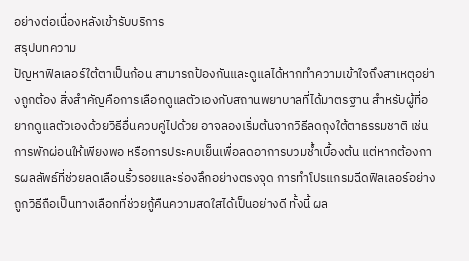อย่างต่อเนื่องหลังเข้ารับบริการ
สรุปบทความ
ปัญหาฟิลเลอร์ใต้ตาเป็นก้อน สามารถป้องกันและดูแลได้หากทำความเข้าใจถึงสาเหตุอย่างถูกต้อง สิ่งสำคัญคือการเลือกดูแลตัวเองกับสถานพยาบาลที่ได้มาตรฐาน สำหรับผู้ที่อยากดูแลตัวเองด้วยวิธีอื่นควบคู่ไปด้วย อาจลองเริ่มต้นจากวิธีลดถุงใต้ตาธรรมชาติ เช่น การพักผ่อนให้เพียงพอ หรือการประคบเย็นเพื่อลดอาการบวมช้ำเบื้องต้น แต่หากต้องการผลลัพธ์ที่ช่วยลดเลือนริ้วรอยและร่องลึกอย่างตรงจุด การทำโปรแกรมฉีดฟิลเลอร์อย่างถูกวิธีถือเป็นทางเลือกที่ช่วยกู้คืนความสดใสได้เป็นอย่างดี ทั้งนี้ ผล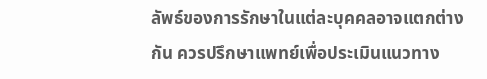ลัพธ์ของการรักษาในแต่ละบุคคลอาจแตกต่างกัน ควรปรึกษาแพทย์เพื่อประเมินแนวทาง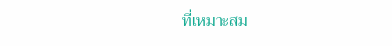ที่เหมาะสม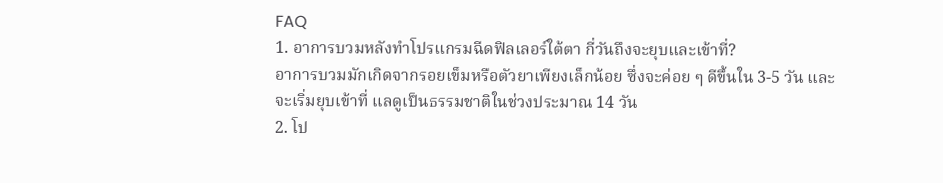FAQ
1. อาการบวมหลังทำโปรแกรมฉีดฟิลเลอร์ใต้ตา กี่วันถึงจะยุบและเข้าที่?
อาการบวมมักเกิดจากรอยเข็มหรือตัวยาเพียงเล็กน้อย ซึ่งจะค่อย ๆ ดีขึ้นใน 3-5 วัน และจะเริ่มยุบเข้าที่ แลดูเป็นธรรมชาติในช่วงประมาณ 14 วัน
2. โป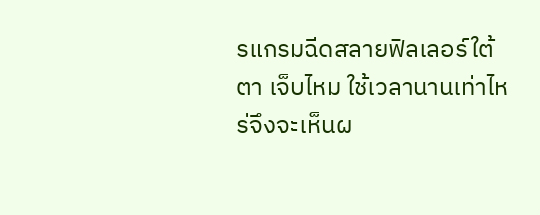รแกรมฉีดสลายฟิลเลอร์ใต้ตา เจ็บไหม ใช้เวลานานเท่าไหร่จึงจะเห็นผ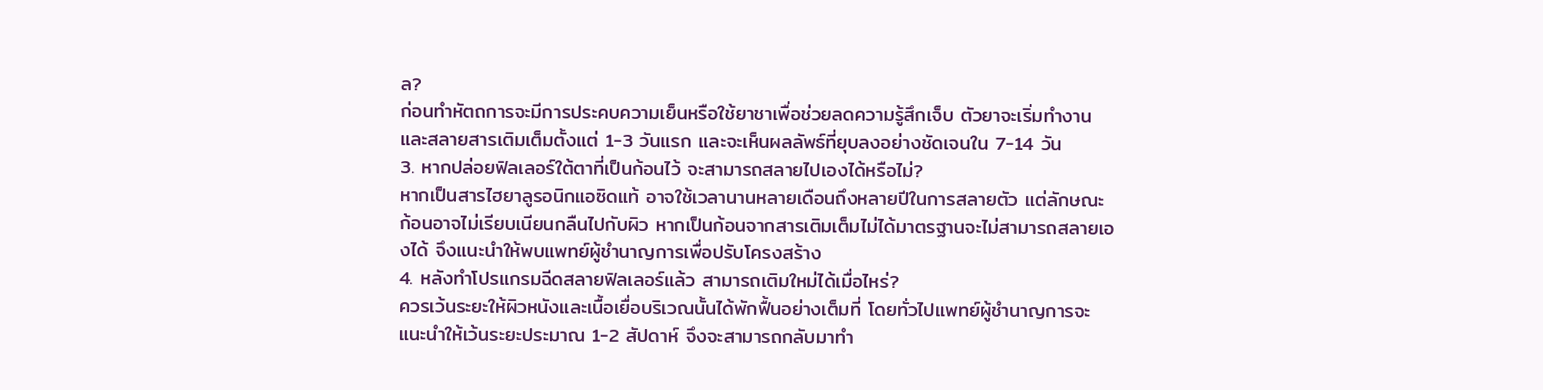ล?
ก่อนทำหัตถการจะมีการประคบความเย็นหรือใช้ยาชาเพื่อช่วยลดความรู้สึกเจ็บ ตัวยาจะเริ่มทำงานและสลายสารเติมเต็มตั้งแต่ 1-3 วันแรก และจะเห็นผลลัพธ์ที่ยุบลงอย่างชัดเจนใน 7-14 วัน
3. หากปล่อยฟิลเลอร์ใต้ตาที่เป็นก้อนไว้ จะสามารถสลายไปเองได้หรือไม่?
หากเป็นสารไฮยาลูรอนิกแอซิดแท้ อาจใช้เวลานานหลายเดือนถึงหลายปีในการสลายตัว แต่ลักษณะก้อนอาจไม่เรียบเนียนกลืนไปกับผิว หากเป็นก้อนจากสารเติมเต็มไม่ได้มาตรฐานจะไม่สามารถสลายเองได้ จึงแนะนำให้พบแพทย์ผู้ชำนาญการเพื่อปรับโครงสร้าง
4. หลังทำโปรแกรมฉีดสลายฟิลเลอร์แล้ว สามารถเติมใหม่ได้เมื่อไหร่?
ควรเว้นระยะให้ผิวหนังและเนื้อเยื่อบริเวณนั้นได้พักฟื้นอย่างเต็มที่ โดยทั่วไปแพทย์ผู้ชำนาญการจะแนะนำให้เว้นระยะประมาณ 1-2 สัปดาห์ จึงจะสามารถกลับมาทำ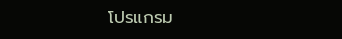โปรแกรม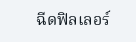ฉีดฟิลเลอร์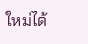ใหม่ได้